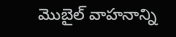మొబైల్ వాహనాన్ని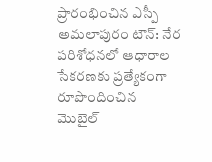ప్రారంభించిన ఎస్పీ
అమలాపురం టౌన్: నేర పరిశోధనలో ఆధారాల సేకరణకు ప్రత్యేకంగా రూపొందించిన మొబైల్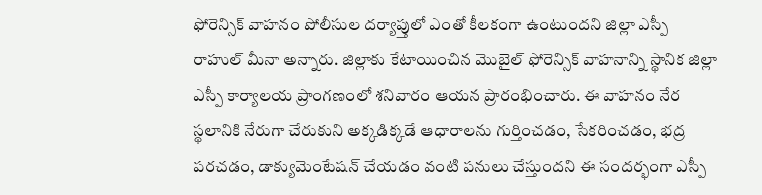ఫోరెన్సిక్ వాహనం పోలీసుల దర్యాప్తులో ఎంతో కీలకంగా ఉంటుందని జిల్లా ఎస్పీ రాహుల్ మీనా అన్నారు. జిల్లాకు కేటాయించిన మొబైల్ ఫోరెన్సిక్ వాహనాన్ని స్థానిక జిల్లా ఎస్పీ కార్యాలయ ప్రాంగణంలో శనివారం ఆయన ప్రారంభించారు. ఈ వాహనం నేర స్థలానికి నేరుగా చేరుకుని అక్కడిక్కడే ఆధారాలను గుర్తించడం, సేకరించడం, భద్ర పరచడం, డాక్యుమెంటేషన్ చేయడం వంటి పనులు చేస్తుందని ఈ సందర్భంగా ఎస్పీ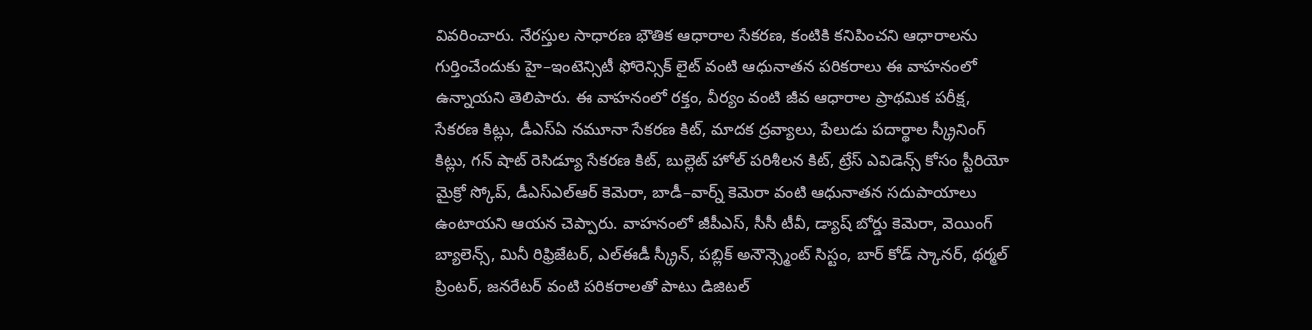వివరించారు. నేరస్తుల సాధారణ భౌతిక ఆధారాల సేకరణ, కంటికి కనిపించని ఆధారాలను గుర్తించేందుకు హై–ఇంటెన్సిటీ ఫోరెన్సిక్ లైట్ వంటి ఆధునాతన పరికరాలు ఈ వాహనంలో ఉన్నాయని తెలిపారు. ఈ వాహనంలో రక్తం, వీర్యం వంటి జీవ ఆధారాల ప్రాథమిక పరీక్ష, సేకరణ కిట్లు, డీఎస్ఏ నమూనా సేకరణ కిట్, మాదక ద్రవ్యాలు, పేలుడు పదార్థాల స్క్రీనింగ్ కిట్లు, గన్ షాట్ రెసిడ్యూ సేకరణ కిట్, బుల్లెట్ హోల్ పరిశీలన కిట్, ట్రేస్ ఎవిడెన్స్ కోసం స్టీరియో మైక్రో స్కోప్, డీఎస్ఎల్ఆర్ కెమెరా, బాడీ–వార్న్ కెమెరా వంటి ఆధునాతన సదుపాయాలు ఉంటాయని ఆయన చెప్పారు. వాహనంలో జీపీఎస్, సీసీ టీవీ, డ్యాష్ బోర్డు కెమెరా, వెయింగ్ బ్యాలెన్స్, మినీ రిఫ్రిజేటర్, ఎల్ఈడీ స్క్రీన్, పబ్లిక్ అనౌన్స్మెంట్ సిస్టం, బార్ కోడ్ స్కానర్, థర్మల్ ప్రింటర్, జనరేటర్ వంటి పరికరాలతో పాటు డిజిటల్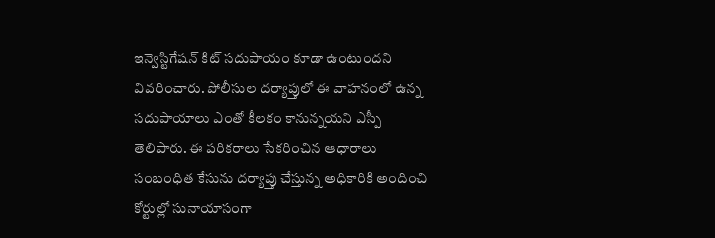ఇన్వెస్టిగేషన్ కిట్ సదుపాయం కూడా ఉంటుందని వివరించారు. పోలీసుల దర్యాప్తులో ఈ వాహనంలో ఉన్న సదుపాయాలు ఎంతో కీలకం కానున్నయని ఎస్పీ తెలిపారు. ఈ పరికరాలు సేకరించిన ఆధారాలు సంబంధిత కేసును దర్యాప్తు చేస్తున్న అధికారికి అందించి కోర్టుల్లో సునాయాసంగా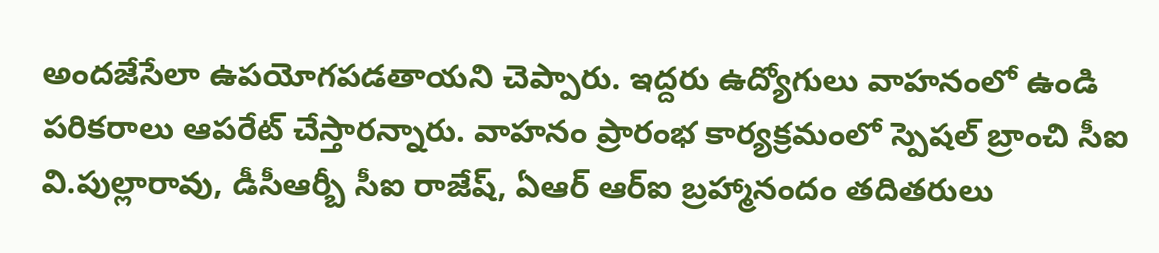అందజేసేలా ఉపయోగపడతాయని చెప్పారు. ఇద్దరు ఉద్యోగులు వాహనంలో ఉండి పరికరాలు ఆపరేట్ చేస్తారన్నారు. వాహనం ప్రారంభ కార్యక్రమంలో స్పెషల్ బ్రాంచి సీఐ వి.పుల్లారావు, డీసీఆర్బీ సీఐ రాజేష్, ఏఆర్ ఆర్ఐ బ్రహ్మానందం తదితరులు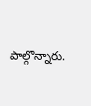పాల్గొన్నారు.